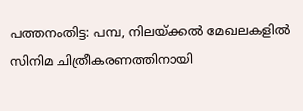പത്തനംതിട്ട: പമ്പ, നിലയ്ക്കൽ മേഖലകളിൽ സിനിമ ചിത്രീകരണത്തിനായി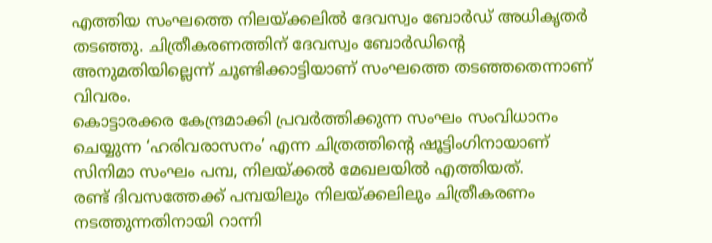എത്തിയ സംഘത്തെ നിലയ്ക്കലിൽ ദേവസ്വം ബോർഡ് അധികൃതർ തടഞ്ഞു. ചിത്രീകരണത്തിന് ദേവസ്വം ബോർഡിന്റെ അനുമതിയില്ലെന്ന് ചൂണ്ടിക്കാട്ടിയാണ് സംഘത്തെ തടഞ്ഞതെന്നാണ് വിവരം.
കൊട്ടാരക്കര കേന്ദ്രമാക്കി പ്രവർത്തിക്കുന്ന സംഘം സംവിധാനം ചെയ്യുന്ന ‘ഹരിവരാസനം’ എന്ന ചിത്രത്തിന്റെ ഷൂട്ടിംഗിനായാണ് സിനിമാ സംഘം പമ്പ, നിലയ്ക്കൽ മേഖലയിൽ എത്തിയത്.
രണ്ട് ദിവസത്തേക്ക് പമ്പയിലും നിലയ്ക്കലിലും ചിത്രീകരണം നടത്തുന്നതിനായി റാന്നി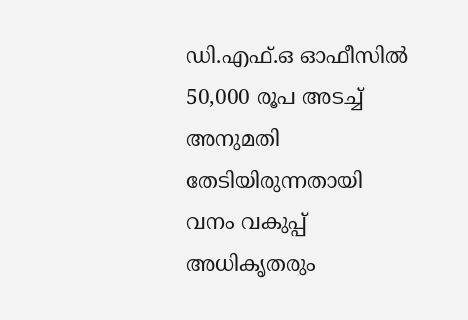ഡി.എഫ്.ഒ ഓഫീസിൽ 50,000 രൂപ അടച്ച് അനുമതി തേടിയിരുന്നതായി വനം വകുപ്പ് അധികൃതരും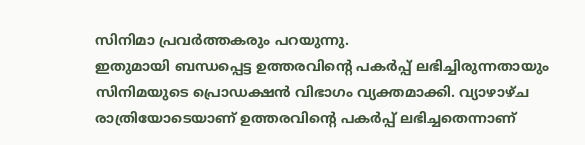സിനിമാ പ്രവർത്തകരും പറയുന്നു.
ഇതുമായി ബന്ധപ്പെട്ട ഉത്തരവിന്റെ പകർപ്പ് ലഭിച്ചിരുന്നതായും സിനിമയുടെ പ്രൊഡക്ഷൻ വിഭാഗം വ്യക്തമാക്കി. വ്യാഴാഴ്ച രാത്രിയോടെയാണ് ഉത്തരവിന്റെ പകർപ്പ് ലഭിച്ചതെന്നാണ്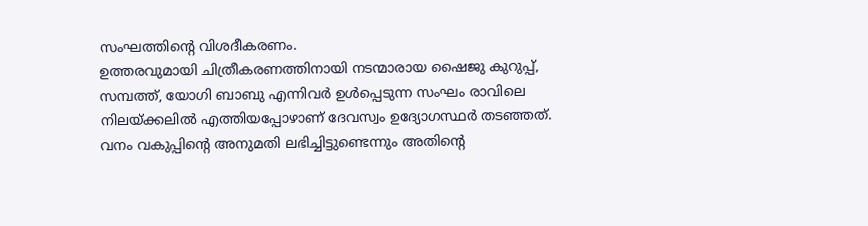സംഘത്തിന്റെ വിശദീകരണം.
ഉത്തരവുമായി ചിത്രീകരണത്തിനായി നടന്മാരായ ഷൈജു കുറുപ്പ്, സമ്പത്ത്, യോഗി ബാബു എന്നിവർ ഉൾപ്പെടുന്ന സംഘം രാവിലെ നിലയ്ക്കലിൽ എത്തിയപ്പോഴാണ് ദേവസ്വം ഉദ്യോഗസ്ഥർ തടഞ്ഞത്.
വനം വകുപ്പിന്റെ അനുമതി ലഭിച്ചിട്ടുണ്ടെന്നും അതിന്റെ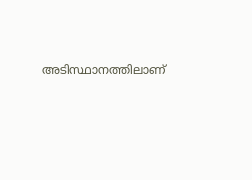അടിസ്ഥാനത്തിലാണ്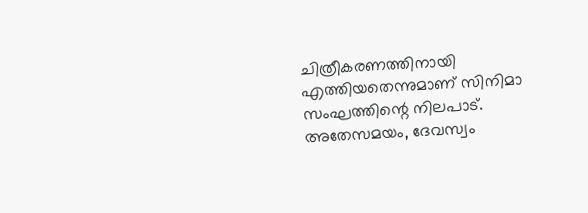ചിത്രീകരണത്തിനായി എത്തിയതെന്നുമാണ് സിനിമാ സംഘത്തിന്റെ നിലപാട്. അതേസമയം, ദേവസ്വം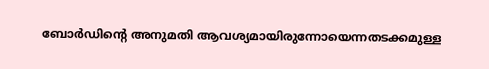ബോർഡിന്റെ അനുമതി ആവശ്യമായിരുന്നോയെന്നതടക്കമുള്ള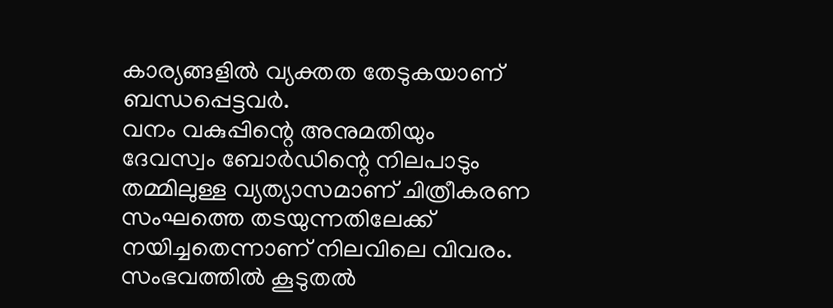കാര്യങ്ങളിൽ വ്യക്തത തേടുകയാണ് ബന്ധപ്പെട്ടവർ.
വനം വകുപ്പിന്റെ അനുമതിയും ദേവസ്വം ബോർഡിന്റെ നിലപാടും തമ്മിലുള്ള വ്യത്യാസമാണ് ചിത്രീകരണ സംഘത്തെ തടയുന്നതിലേക്ക് നയിച്ചതെന്നാണ് നിലവിലെ വിവരം. സംഭവത്തിൽ കൂടുതൽ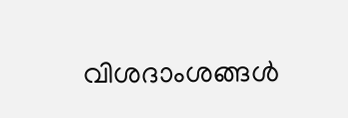വിശദാംശങ്ങൾ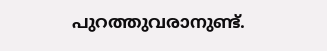പുറത്തുവരാനുണ്ട്.